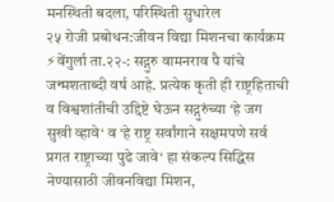मनस्थिती बदला, परिस्थिती सुधारेल
२५ रोजी प्रबोधन:जीवन विद्या मिशनचा कार्यक्रम ⚡वेंगुर्ला ता.२२-: सद्गुरु वामनराव पै यांचे जन्मशताब्दी वर्ष आहे. प्रत्येक कृती ही राष्ट्रहिताची व विश्वशांतीची उद्दिष्टे घेऊन सद्गुरुंच्या ‘हे जग सुखी व्हावे‘ व ‘हे राष्ट्र सर्वांगाने सक्षमपणे सर्व प्रगत राष्ट्राच्या पुढे जावे‘ हा संकल्प सिद्धिस नेण्यासाठी जीवनविद्या मिशन,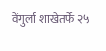वेंगुर्ला शाखेतर्फे २५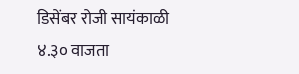डिसेंबर रोजी सायंकाळी ४.३० वाजता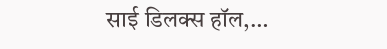साई डिलक्स हॉल,…